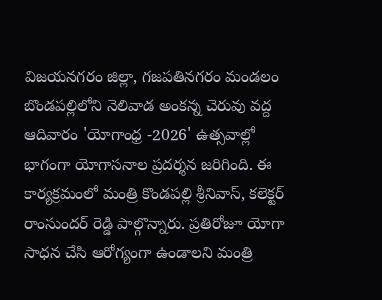విజయనగరం జిల్లా, గజపతినగరం మండలం బొండపల్లిలోని నెలివాడ అంకన్న చెరువు వద్ద ఆదివారం 'యోగాంధ్ర -2026' ఉత్సవాల్లో భాగంగా యోగాసనాల ప్రదర్శన జరిగింది. ఈ కార్యక్రమంలో మంత్రి కొండపల్లి శ్రీనివాస్, కలెక్టర్ రాంసుందర్ రెడ్డి పాల్గొన్నారు. ప్రతిరోజూ యోగా సాధన చేసి ఆరోగ్యంగా ఉండాలని మంత్రి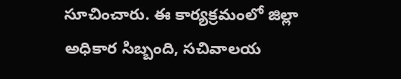సూచించారు. ఈ కార్యక్రమంలో జిల్లా అధికార సిబ్బంది, సచివాలయ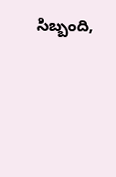సిబ్బంది,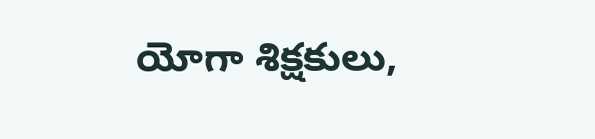యోగా శిక్షకులు,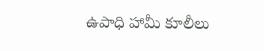ఉపాధి హామీ కూలీలు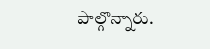పాల్గొన్నారు.